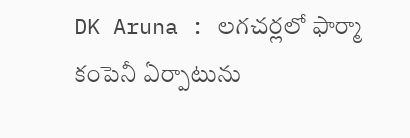DK Aruna : లగచర్లలో ఫార్మా కంపెనీ ఏర్పాటును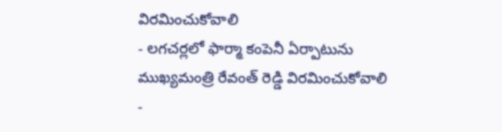విరమించుకోవాలి
- లగచర్లలో ఫార్మా కంపెనీ ఏర్పాటును ముఖ్యమంత్రి రేవంత్ రెడ్డి విరమించుకోవాలి
-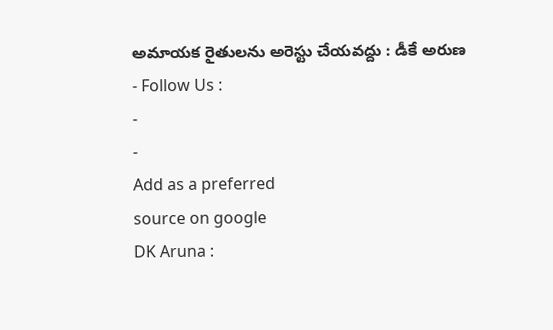అమాయక రైతులను అరెస్టు చేయవద్దు : డీకే అరుణ
- Follow Us :
-
-
Add as a preferred
source on google
DK Aruna :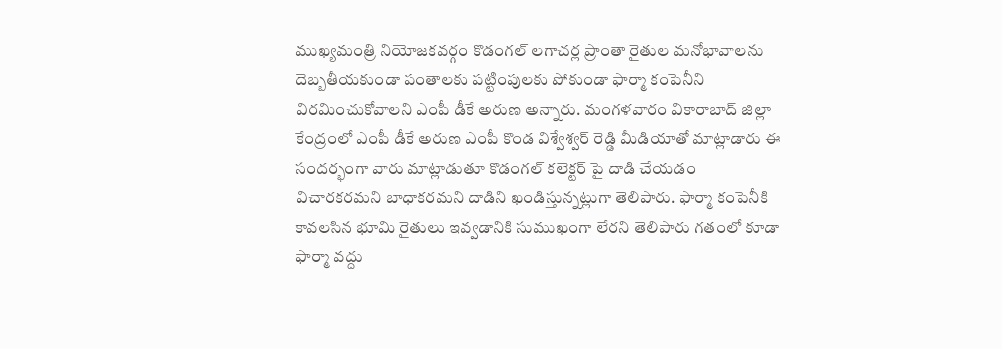ముఖ్యమంత్రి నియోజకవర్గం కొడంగల్ లగాచర్ల ప్రాంతా రైతుల మనోభావాలను దెబ్బతీయకుండా పంతాలకు పట్టింపులకు పోకుండా ఫార్మా కంపెనీని విరమించుకోవాలని ఎంపీ డీకే అరుణ అన్నారు. మంగళవారం వికారాబాద్ జిల్లా కేంద్రంలో ఎంపీ డీకే అరుణ ఎంపీ కొండ విశ్వేశ్వర్ రెడ్డి మీడియాతో మాట్లాడారు ఈ సందర్భంగా వారు మాట్లాడుతూ కొడంగల్ కలెక్టర్ పై దాడి చేయడం విచారకరమని బాధాకరమని దాడిని ఖండిస్తున్నట్లుగా తెలిపారు. ఫార్మా కంపెనీకి కావలసిన భూమి రైతులు ఇవ్వడానికి సుముఖంగా లేరని తెలిపారు గతంలో కూడా ఫార్మా వద్దు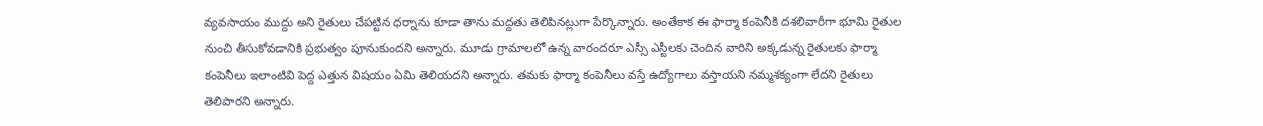వ్యవసాయం ముద్దు అని రైతులు చేపట్టిన ధర్నాను కూడా తాను మద్దతు తెలిపినట్లుగా పేర్కొన్నారు. అంతేకాక ఈ ఫార్మా కంపెనీకి దశలివారీగా భూమి రైతుల నుంచి తీసుకోవడానికి ప్రభుత్వం పూనుకుందని అన్నారు. మూడు గ్రామాలలో ఉన్న వారందరూ ఎస్సీ ఎస్టీలకు చెందిన వారిని అక్కడున్న రైతులకు ఫార్మా కంపెనీలు ఇలాంటివి పెద్ద ఎత్తున విషయం ఏమి తెలియదని అన్నారు. తమకు ఫార్మా కంపెనీలు వస్తే ఉద్యోగాలు వస్తాయని నమ్మశక్యంగా లేదని రైతులు తెలిపారని అన్నారు.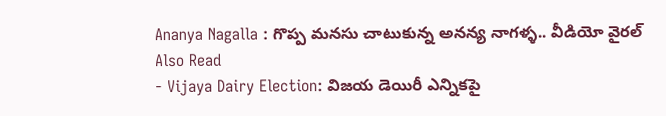Ananya Nagalla : గొప్ప మనసు చాటుకున్న అనన్య నాగళ్ళ.. వీడియో వైరల్
Also Read
- Vijaya Dairy Election: విజయ డెయిరీ ఎన్నికపై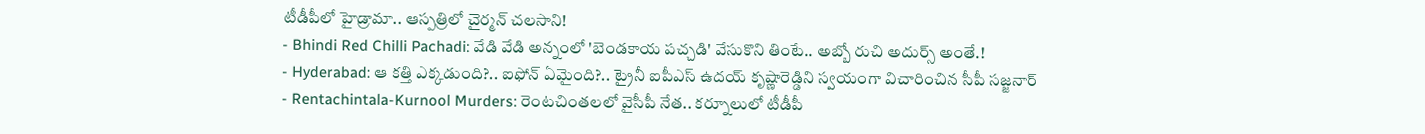టీడీపీలో హైడ్రామా.. ఆస్పత్రిలో చైర్మన్ చలసాని!
- Bhindi Red Chilli Pachadi: వేడి వేడి అన్నంలో 'బెండకాయ పచ్చడి' వేసుకొని తింటే.. అబ్బో రుచి అదుర్స్ అంతే.!
- Hyderabad: ఆ కత్తి ఎక్కడుంది?.. ఐఫోన్ ఏమైంది?.. ట్రైనీ ఐపీఎస్ ఉదయ్ కృష్ణారెడ్డిని స్వయంగా విచారించిన సీపీ సజ్జనార్
- Rentachintala-Kurnool Murders: రెంటచింతలలో వైసీపీ నేత.. కర్నూలులో టీడీపీ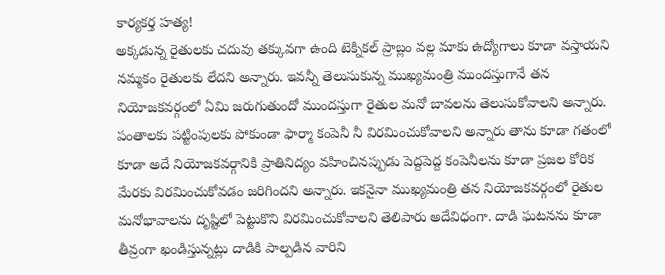కార్యకర్త హత్య!
అక్కడున్న రైతులకు చదువు తక్కువగా ఉంది టెక్నికల్ ప్రాబ్లం వల్ల మాకు ఉద్యోగాలు కూడా వస్తాయని నమ్మకం రైతులకు లేదని అన్నారు. ఇవన్నీ తెలుసుకున్న ముఖ్యమంత్రి ముందస్తుగానే తన నియోజకవర్గంలో ఏమి జరుగుతుందో ముందస్తుగా రైతుల మనో బావలను తెలుసుకోవాలని అన్నారు. పంతాలకు పట్టింపులకు పోకుండా ఫార్మా కంపెనీ నీ విరమించుకోవాలని అన్నారు తాను కూడా గతంలో కూడా అదే నియోజకవర్గానికి ప్రాతినిద్యం వహించినప్పుడు పెద్దపెద్ద కంపెనీలను కూడా ప్రజల కోరిక మేరకు విరమించుకోవడం జరిగిందని అన్నారు. ఇకనైనా ముఖ్యమంత్రి తన నియోజకవర్గంలో రైతుల మనోభావాలను దృష్టిలో పెట్టుకొని విరమించుకోవాలని తెలిపారు అదేవిధంగా. దాడి ఘటనను కూడా తీవ్రంగా ఖండిస్తున్నట్లు దాడికి పాల్పడిన వారిని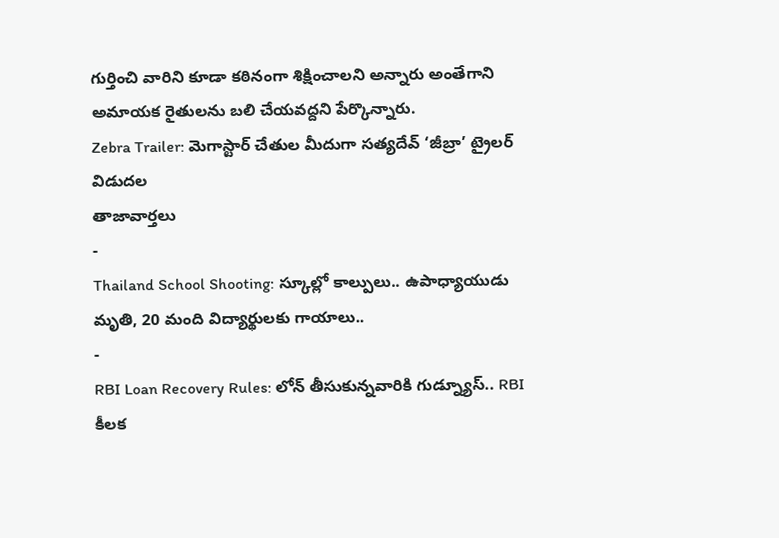గుర్తించి వారిని కూడా కఠినంగా శిక్షించాలని అన్నారు అంతేగాని అమాయక రైతులను బలి చేయవద్దని పేర్కొన్నారు.
Zebra Trailer: మెగాస్టార్ చేతుల మీదుగా సత్యదేవ్ ‘జీబ్రా’ ట్రైలర్ విడుదల
తాజావార్తలు
-
Thailand School Shooting: స్కూల్లో కాల్పులు.. ఉపాధ్యాయుడు మృతి, 20 మంది విద్యార్థులకు గాయాలు..
-
RBI Loan Recovery Rules: లోన్ తీసుకున్నవారికి గుడ్న్యూస్.. RBI కీలక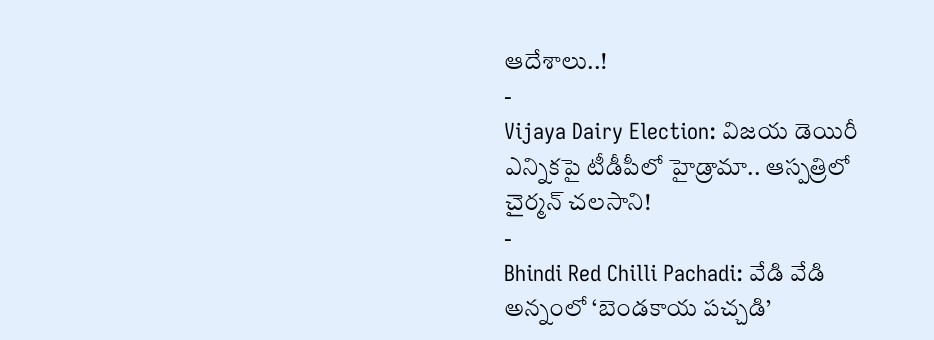ఆదేశాలు..!
-
Vijaya Dairy Election: విజయ డెయిరీ ఎన్నికపై టీడీపీలో హైడ్రామా.. ఆస్పత్రిలో చైర్మన్ చలసాని!
-
Bhindi Red Chilli Pachadi: వేడి వేడి అన్నంలో ‘బెండకాయ పచ్చడి’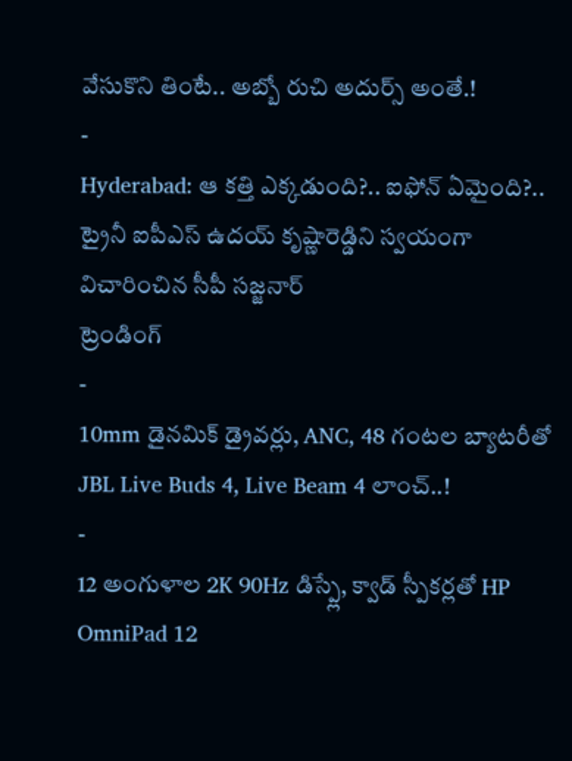వేసుకొని తింటే.. అబ్బో రుచి అదుర్స్ అంతే.!
-
Hyderabad: ఆ కత్తి ఎక్కడుంది?.. ఐఫోన్ ఏమైంది?.. ట్రైనీ ఐపీఎస్ ఉదయ్ కృష్ణారెడ్డిని స్వయంగా విచారించిన సీపీ సజ్జనార్
ట్రెండింగ్
-
10mm డైనమిక్ డ్రైవర్లు, ANC, 48 గంటల బ్యాటరీతో JBL Live Buds 4, Live Beam 4 లాంచ్..!
-
12 అంగుళాల 2K 90Hz డిస్ప్లే, క్వాడ్ స్పీకర్లతో HP OmniPad 12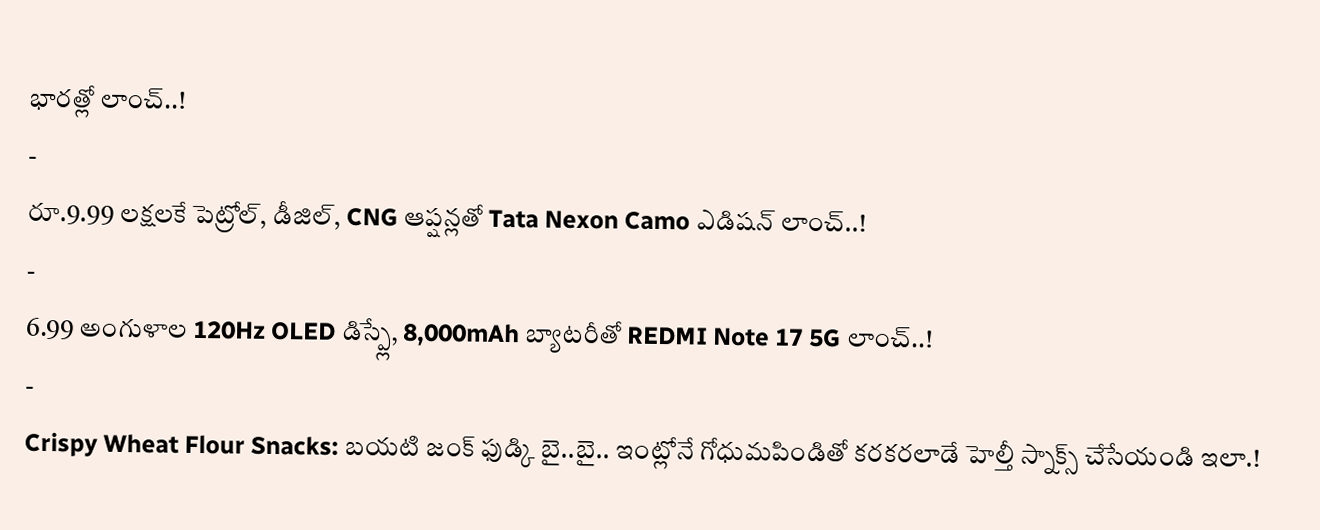భారత్లో లాంచ్..!
-
రూ.9.99 లక్షలకే పెట్రోల్, డీజిల్, CNG ఆప్షన్లతో Tata Nexon Camo ఎడిషన్ లాంచ్..!
-
6.99 అంగుళాల 120Hz OLED డిస్ప్లే, 8,000mAh బ్యాటరీతో REDMI Note 17 5G లాంచ్..!
-
Crispy Wheat Flour Snacks: బయటి జంక్ ఫుడ్కి బై..బై.. ఇంట్లోనే గోధుమపిండితో కరకరలాడే హెల్తీ స్నాక్స్ చేసేయండి ఇలా.!